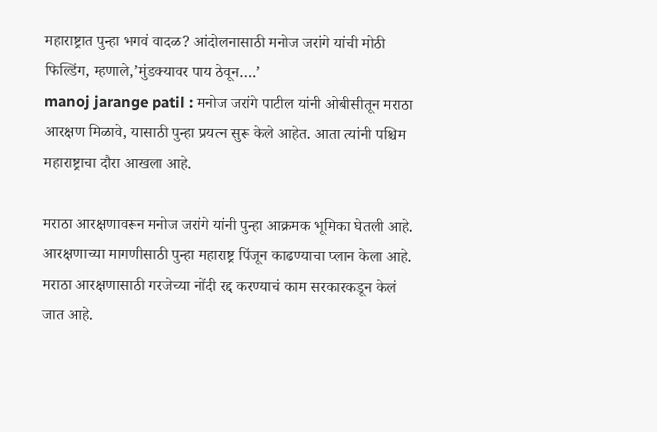महाराष्ट्रात पुन्हा भगवं वादळ? आंदोलनासाठी मनोज जरांगे यांची मोठी फिल्डिंग, म्हणाले,’मुंडक्यावर पाय ठेवून….’
manoj jarange patil : मनोज जरांगे पाटील यांनी ओबीसीतून मराठा आरक्षण मिळावे, यासाठी पुन्हा प्रयत्न सुरू केले आहेत. आता त्यांनी पश्चिम महाराष्ट्राचा दौरा आखला आहे.

मराठा आरक्षणावरून मनोज जरांगे यांनी पुन्हा आक्रमक भूमिका घेतली आहे. आरक्षणाच्या मागणीसाठी पुन्हा महाराष्ट्र पिंजून काढण्याचा प्लान केला आहे. मराठा आरक्षणासाठी गरजेच्या नोंदी रद्द करण्याचं काम सरकारकडून केलं जात आहे.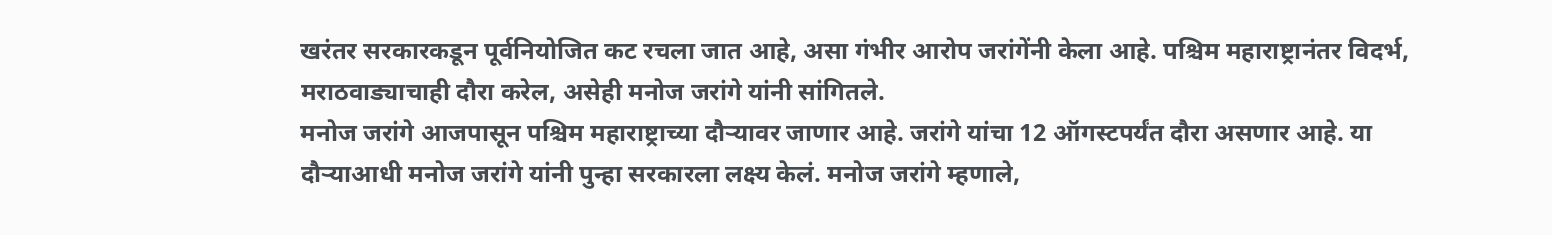खरंतर सरकारकडून पूर्वनियोजित कट रचला जात आहे, असा गंभीर आरोप जरांगेंनी केला आहे. पश्चिम महाराष्ट्रानंतर विदर्भ, मराठवाड्याचाही दौरा करेल, असेही मनोज जरांगे यांनी सांगितले.
मनोज जरांगे आजपासून पश्चिम महाराष्ट्राच्या दौऱ्यावर जाणार आहे. जरांगे यांचा 12 ऑगस्टपर्यंत दौरा असणार आहे. या दौऱ्याआधी मनोज जरांगे यांनी पुन्हा सरकारला लक्ष्य केलं. मनोज जरांगे म्हणाले,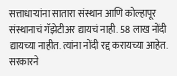सत्ताधाऱ्यांना सातारा संस्थान आणि कोल्हापूर संस्थानाचं गॅझेटीअर द्यायचं नाही. 58 लाख नोंदी द्यायच्या नाहीत. त्यांना नोंदी रद्द करायच्या आहेत. सरकारने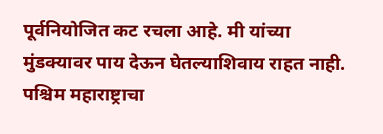पूर्वनियोजित कट रचला आहे. मी यांच्या मुंडक्यावर पाय देऊन घेतल्याशिवाय राहत नाही. पश्चिम महाराष्ट्राचा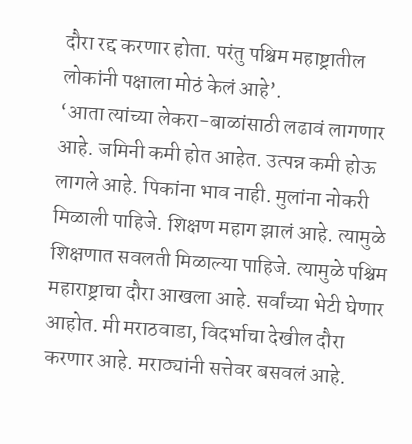दौरा रद्द करणार होता. परंतु पश्चिम महाष्ट्रातील लोकांनी पक्षाला मोठं केलं आहे’.
‘आता त्यांच्या लेकरा-बाळांसाठी लढावं लागणार आहे. जमिनी कमी होत आहेत. उत्पन्न कमी होऊ लागले आहे. पिकांना भाव नाही. मुलांना नोकरी मिळाली पाहिजे. शिक्षण महाग झालं आहे. त्यामुळे शिक्षणात सवलती मिळाल्या पाहिजे. त्यामुळे पश्चिम महाराष्ट्राचा दौरा आखला आहे. सर्वांच्या भेटी घेणार आहोत. मी मराठवाडा, विदर्भाचा देखील दौरा करणार आहे. मराठ्यांनी सत्तेवर बसवलं आहे.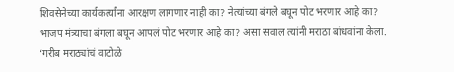शिवसेनेच्या कार्यकर्त्यांना आरक्षण लागणार नाही का? नेत्यांच्या बंगले बघून पोट भरणार आहे का? भाजप मंत्र्याचा बंगला बघून आपलं पोट भरणार आहे का? असा सवाल त्यांनी मराठा बांधवांना केला.
‘गरीब मराठ्यांचं वाटोळे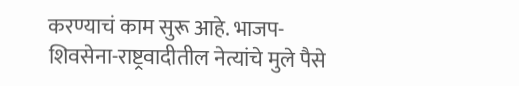करण्याचं काम सुरू आहे. भाजप-शिवसेना-राष्ट्रवादीतील नेत्यांचे मुले पैसे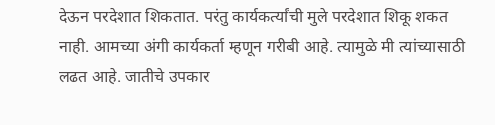देऊन परदेशात शिकतात. परंतु कार्यकर्त्यांची मुले परदेशात शिकू शकत नाही. आमच्या अंगी कार्यकर्ता म्हणून गरीबी आहे. त्यामुळे मी त्यांच्यासाठी लढत आहे. जातीचे उपकार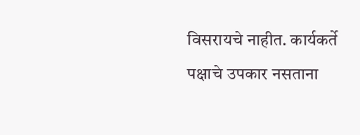विसरायचे नाहीत. कार्यकर्ते पक्षाचे उपकार नसताना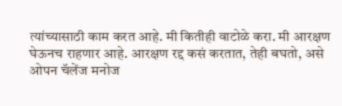त्यांच्यासाठी काम करत आहे. मी कितीही वाटोळे करा. मी आरक्षण घेऊनच राहणार आहे. आरक्षण रद्द कसं करतात, तेही बघतो, असे ओपन चॅलेंज मनोज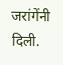जरांगेंनी दिली.